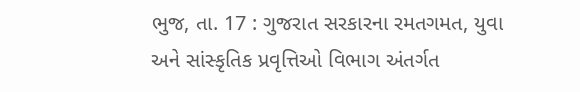ભુજ, તા. 17 : ગુજરાત સરકારના રમતગમત, યુવા
અને સાંસ્કૃતિક પ્રવૃત્તિઓ વિભાગ અંતર્ગત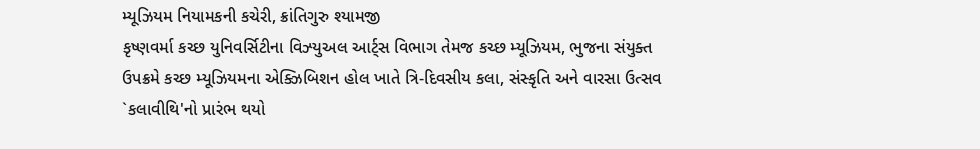મ્યૂઝિયમ નિયામકની કચેરી, ક્રાંતિગુરુ શ્યામજી
કૃષ્ણવર્મા કચ્છ યુનિવર્સિટીના વિઝ્યુઅલ આર્ટ્સ વિભાગ તેમજ કચ્છ મ્યૂઝિયમ, ભુજના સંયુક્ત
ઉપક્રમે કચ્છ મ્યૂઝિયમના એક્ઝિબિશન હોલ ખાતે ત્રિ-દિવસીય કલા, સંસ્કૃતિ અને વારસા ઉત્સવ
`કલાવીથિ'નો પ્રારંભ થયો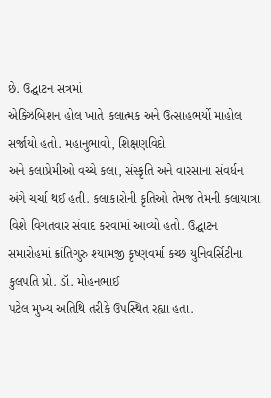છે. ઉદ્ઘાટન સત્રમાં
એક્ઝિબિશન હોલ ખાતે કલાત્મક અને ઉત્સાહભર્યો માહોલ સર્જાયો હતો. મહાનુભાવો, શિક્ષણવિદો
અને કલાપ્રેમીઓ વચ્ચે કલા, સંસ્કૃતિ અને વારસાના સંવર્ધન અંગે ચર્ચા થઈ હતી. કલાકારોની કૃતિઓ તેમજ તેમની કલાયાત્રા
વિશે વિગતવાર સંવાદ કરવામાં આવ્યો હતો. ઉદ્ઘાટન
સમારોહમાં ક્રાંતિગુરુ શ્યામજી કૃષ્ણવર્મા કચ્છ યુનિવર્સિટીના કુલપતિ પ્રો. ડૉ. મોહનભાઈ
પટેલ મુખ્ય અતિથિ તરીકે ઉપસ્થિત રહ્યા હતા.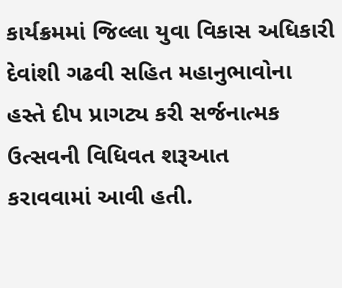કાર્યક્રમમાં જિલ્લા યુવા વિકાસ અધિકારી
દેવાંશી ગઢવી સહિત મહાનુભાવોના હસ્તે દીપ પ્રાગટ્ય કરી સર્જનાત્મક ઉત્સવની વિધિવત શરૂઆત
કરાવવામાં આવી હતી.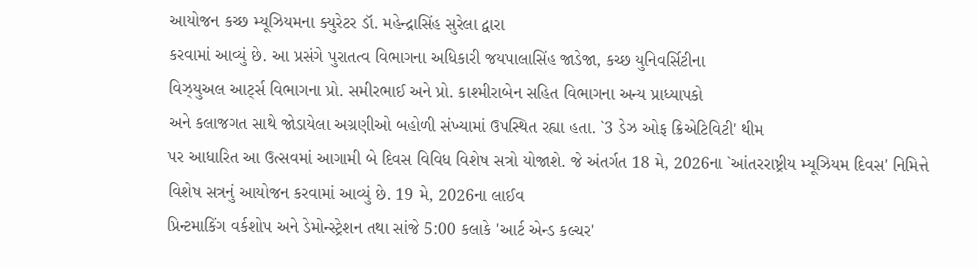આયોજન કચ્છ મ્યૂઝિયમના ક્યુરેટર ડૉ. મહેન્દ્રાસિંહ સુરેલા દ્વારા
કરવામાં આવ્યું છે. આ પ્રસંગે પુરાતત્વ વિભાગના અધિકારી જયપાલાસિંહ જાડેજા, કચ્છ યુનિવર્સિટીના
વિઝ્યુઅલ આર્ટ્સ વિભાગના પ્રો. સમીરભાઈ અને પ્રો. કાશ્મીરાબેન સહિત વિભાગના અન્ય પ્રાધ્યાપકો
અને કલાજગત સાથે જોડાયેલા અગ્રણીઓ બહોળી સંખ્યામાં ઉપસ્થિત રહ્યા હતા. `3 ડેઝ ઓફ ક્રિએટિવિટી' થીમ
પર આધારિત આ ઉત્સવમાં આગામી બે દિવસ વિવિધ વિશેષ સત્રો યોજાશે. જે અંતર્ગત 18 મે, 2026ના `આંતરરાષ્ટ્રીય મ્યૂઝિયમ દિવસ' નિમિત્તે
વિશેષ સત્રનું આયોજન કરવામાં આવ્યું છે. 19 મે, 2026ના લાઈવ
પ્રિન્ટમાકિંગ વર્કશોપ અને ડેમોન્સ્ટ્રેશન તથા સાંજે 5:00 કલાકે 'આર્ટ એન્ડ કલ્ચર'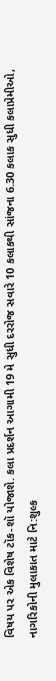વિષય પર એક વિશેષ ટૉક-શૉ યોજાશે. કલા પ્રદર્શન આગામી 19 મે સુધી દરરોજ સવારે 10 કલાકથી સાંજના 6.30 કલાક સુધી કલાપ્રેમીઓ, નાગરિકોની મુલાકાત માટે નિ:શુલ્ક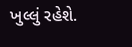ખુલ્લું રહેશે.